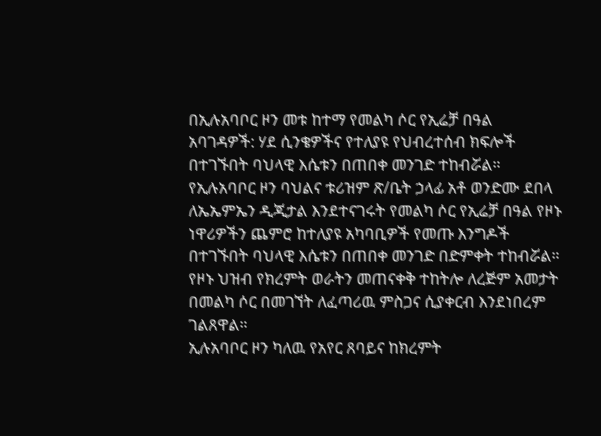በኢሉአባቦር ዞን መቱ ከተማ የመልካ ሶር የኢሬቻ በዓል አባገዳዎች: ሃደ ሲንቄዎችና የተለያዩ የህብረተሰብ ክፍሎች በተገኙበት ባህላዊ እሴቱን በጠበቀ መንገድ ተከብሯል።
የኢሉአባቦር ዞን ባህልና ቱሪዝም ጽ/ቤት ኃላፊ አቶ ወንድሙ ደበላ ለኤኤምኤን ዲጂታል እንደተናገሩት የመልካ ሶር የኢሬቻ በዓል የዞኑ ነዋሪዎችን ጨምሮ ከተለያዩ አካባቢዎች የመጡ እንግዶች በተገኙበት ባህላዊ እሴቱን በጠበቀ መንገድ በድምቀት ተከብሯል።
የዞኑ ህዝብ የክረምት ወራትን መጠናቀቅ ተከትሎ ለረጅም አመታት በመልካ ሶር በመገኘት ለፈጣሪዉ ምስጋና ሲያቀርብ እንደነበረም ገልጸዋል።
ኢሉአባቦር ዞን ካለዉ የአየር ጸባይና ከክረምት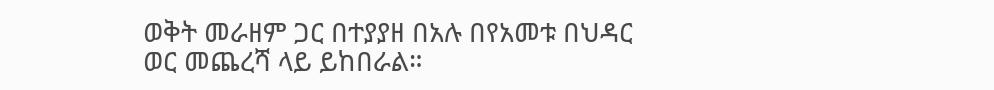ወቅት መራዘም ጋር በተያያዘ በአሉ በየአመቱ በህዳር ወር መጨረሻ ላይ ይከበራል።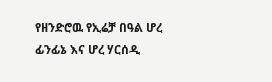የዘንድሮዉ የኢሬቻ በዓል ሆረ ፊንፊኔ እና ሆረ ሃርሰዲ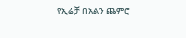የኢሬቻ በአልን ጨምሮ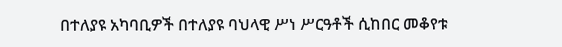በተለያዩ አካባቢዎች በተለያዩ ባህላዊ ሥነ ሥርዓቶች ሲከበር መቆየቱ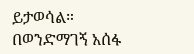ይታወሳል።
በወንድማገኝ አሰፋ